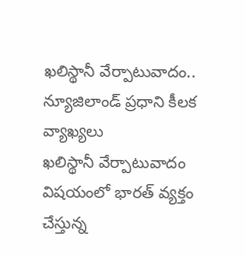ఖలిస్థానీ వేర్పాటువాదం.. న్యూజిలాండ్ ప్రధాని కీలక వ్యాఖ్యలు
ఖలిస్థానీ వేర్పాటువాదం విషయంలో భారత్ వ్యక్తం చేస్తున్న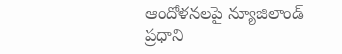ఆందోళనలపై న్యూజిలాండ్ ప్రధాని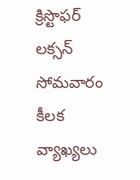క్రిస్టొఫర్ లక్సన్ సోమవారం కీలక వ్యాఖ్యలు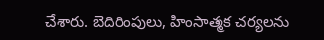చేశారు. బెదిరింపులు, హింసాత్మక చర్యలను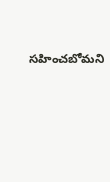సహించబోమని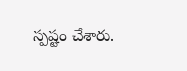స్పష్టం చేశారు.